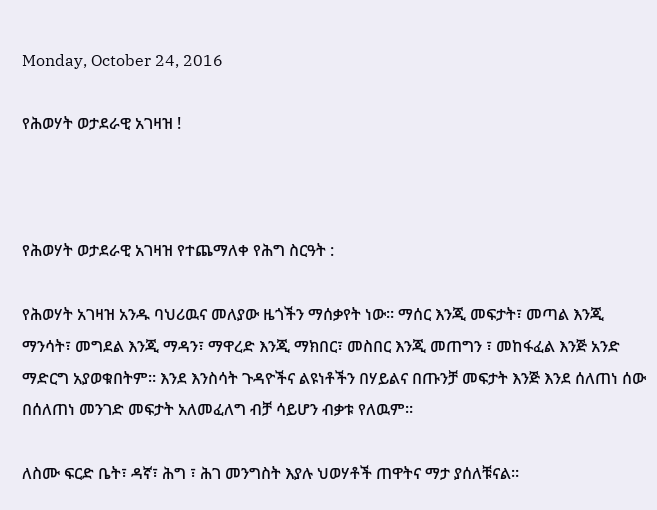Monday, October 24, 2016

የሕወሃት ወታደራዊ አገዛዝ !



የሕወሃት ወታደራዊ አገዛዝ የተጨማለቀ የሕግ ስርዓት :

የሕወሃት አገዛዝ አንዱ ባህሪዉና መለያው ዜጎችን ማሰቃየት ነው። ማሰር እንጂ መፍታት፣ መጣል እንጂ ማንሳት፣ መግደል እንጂ ማዳን፣ ማዋረድ እንጂ ማክበር፣ መስበር እንጂ መጠግን ፣ መከፋፈል እንጅ አንድ ማድርግ አያወቁበትም። እንደ እንስሳት ጉዳዮችና ልዩነቶችን በሃይልና በጡንቻ መፍታት እንጅ እንደ ሰለጠነ ሰው በሰለጠነ መንገድ መፍታት አለመፈለግ ብቻ ሳይሆን ብቃቱ የለዉም።

ለስሙ ፍርድ ቤት፣ ዳኛ፣ ሕግ ፣ ሕገ መንግስት እያሉ ህወሃቶች ጠዋትና ማታ ያሰለቹናል።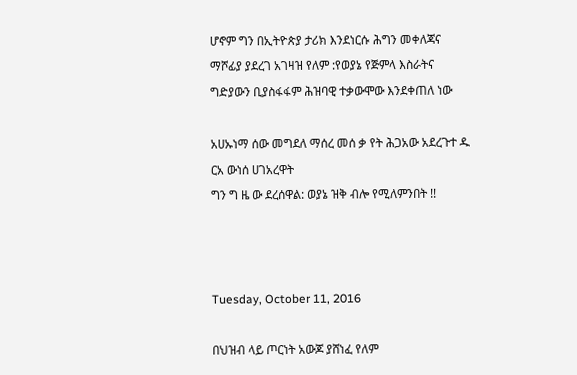ሆኖም ግን በኢትዮጵያ ታሪክ እንደነርሱ ሕግን መቀለጃና ማሾፊያ ያደረገ አገዛዝ የለም :የወያኔ የጅምላ እስራትና ግድያውን ቢያስፋፋም ሕዝባዊ ተቃውሞው እንደቀጠለ ነው

አሀኡነማ ሰው መግደለ ማሰረ መሰ ቃ የት ሕጋአው አደረጉተ ዱ ርአ ውነሰ ሀገአረዋት
ግን ግ ዜ ው ደረሰዋል: ወያኔ ዝቅ ብሎ የሚለምንበት !!



Tuesday, October 11, 2016

በህዝብ ላይ ጦርነት አውጆ ያሸነፈ የለም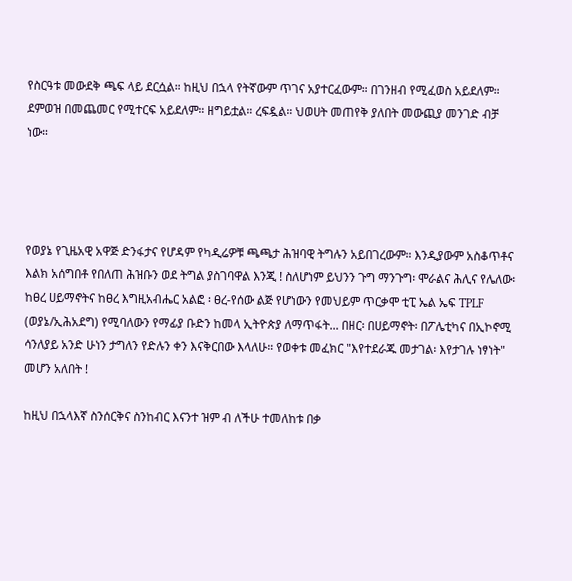የስርዓቱ መውደቅ ጫፍ ላይ ደርሷል። ከዚህ በኋላ የትኛውም ጥገና አያተርፈውም። በገንዘብ የሚፈወስ አይደለም። ደምወዝ በመጨመር የሚተርፍ አይደለም። ዘግይቷል። ረፍዷል። ህወሀት መጠየቅ ያለበት መውጪያ መንገድ ብቻ ነው።




የወያኔ የጊዜአዊ አዋጅ ድንፋታና የሆዳም የካዲሬዎቹ ጫጫታ ሕዝባዊ ትግሉን አይበገረውም። እንዲያውም አስቆጥቶና እልክ አሰግበቶ የበለጠ ሕዝቡን ወደ ትግል ያስገባዋል እንጂ ! ስለሆነም ይህንን ጉግ ማንጉግ፡ ሞራልና ሕሊና የሌለው፡ ከፀረ ሀይማኖትና ከፀረ እግዚአብሔር አልፎ ፡ ፀረ-የሰው ልጅ የሆነውን የመህይም ጥርቃሞ ቲፒ ኤል ኤፍ TPLF (ወያኔ/ኢሕአደግ) የሚባለውን የማፊያ ቡድን ከመላ ኢትዮጵያ ለማጥፋት... በዘር፡ በሀይማኖት፡ በፖሌቲካና በኢኮኖሚ ሳንለያይ አንድ ሁነን ታግለን የድሉን ቀን እናቅርበው እላለሁ። የወቀቱ መፈክር "እየተደራጁ መታገል፡ እየታገሉ ነፃነት" መሆን አለበት !

ከዚህ በኋላእኛ ስንሰርቅና ስንከብር እናንተ ዝም ብ ለችሁ ተመለከቱ በቃ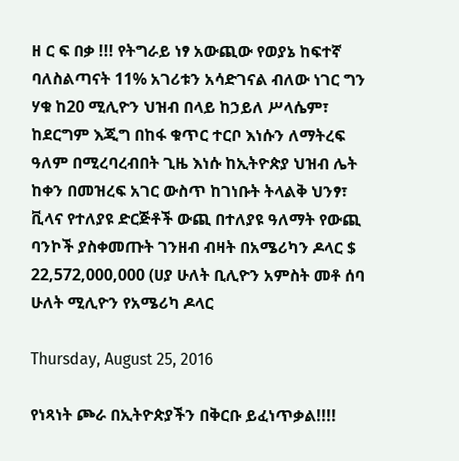ዘ ር ፍ በቃ !!! የትግራይ ነፃ አውጪው የወያኔ ከፍተኛ ባለስልጣናት 11% አገሪቱን አሳድገናል ብለው ነገር ግን ሃቁ ከ20 ሚሊዮን ህዝብ በላይ ከኃይለ ሥላሴም፣ ከደርግም እጂግ በከፋ ቁጥር ተርቦ እነሱን ለማትረፍ ዓለም በሚረባረብበት ጊዜ እነሱ ከኢትዮጵያ ህዝብ ሌት ከቀን በመዝረፍ አገር ውስጥ ከገነቡት ትላልቅ ህንፃ፣ ቪላና የተለያዩ ድርጅቶች ውጪ በተለያዩ ዓለማት የውጪ ባንኮች ያስቀመጡት ገንዘብ ብዛት በአሜሪካን ዶላር $ 22,572,000,000 (ሀያ ሁለት ቢሊዮን አምስት መቶ ሰባ ሁለት ሚሊዮን የአሜሪካ ዶላር

Thursday, August 25, 2016

የነጻነት ጮራ በኢትዮጵያችን በቅርቡ ይፈነጥቃል!!!!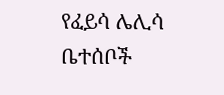የፈይሳ ሌሊሳ ቤተሰቦች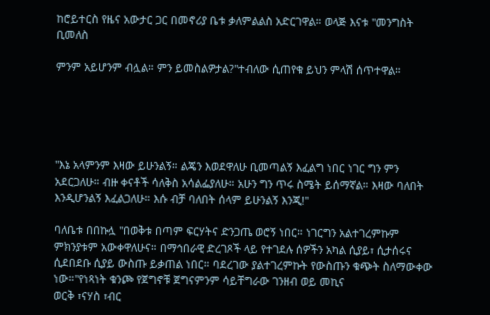ከሮይተርስ የዜና አውታር ጋር በመኖሪያ ቤቱ ቃለምልልስ አድርገዋል። ወላጅ እናቱ ''መንግስት ቢመለስ

ምንም አይሆንም ብሏል። ምን ይመስልዎታል?''ተብለው ሲጠየቁ ይህን ምላሽ ሰጥተዋል።





''እኔ አላምንም እዛው ይሁንልኝ። ልጄን እወደዋለሁ ቢመጣልኝ እፈልግ ነበር ነገር ግን ምን አደርጋለሁ። ብዙ ቀናቶች ሳለቅስ አሳልፌያለሁ። አሁን ግን ጥሩ ስሜት ይሰማኛል። እዛው ባለበት እንዲሆንልኝ እፈልጋለሁ። እሱ ብቻ ባለበት ሰላም ይሁንልኝ እንጂ!''

ባለቤቱ በበኩሏ ''በወቅቱ በጣም ፍርሃትና ድንጋጤ ወሮኝ ነበር። ነገርግን አልተገረምኩም ምክንያቱም አውቀዋለሁና። በማኅበራዊ ድረገጾች ላይ የተገደሉ ሰዎችን አካል ሲያይ፣ ሲታሰሩና ሲደበደቡ ሲያይ ውስጡ ይቃጠል ነበር። ባደረገው ያልተገረምኩት የውስጡን ቁጭት ስለማውቀው ነው።''የነጻነት ቁንጮ የጀግኖቹ ጀግናምንም ሳይቸግራው ገንዘብ ወይ መኪና
ወርቅ ፣ናሃስ ፣ብር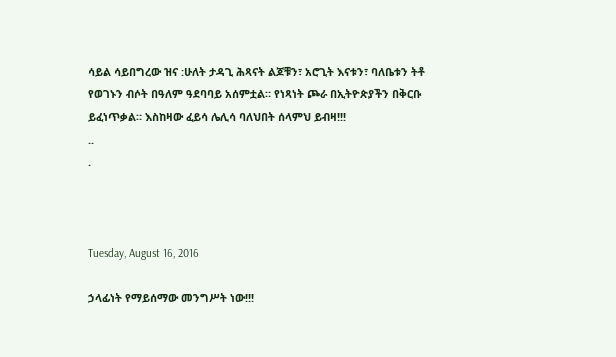ሳይል ሳይበግረው ዝና :ሁለት ታዳጊ ሕጻናት ልጆቹን፣ አሮጊት እናቱን፣ ባለቤቱን ትቶ የወገኑን ብሶት በዓለም ዓደባባይ አሰምቷል። የነጻነት ጮራ በኢትዮጵያችን በቅርቡ ይፈነጥቃል። እስከዛው ፈይሳ ሌሊሳ ባለህበት ሰላምህ ይብዛ!!!
..
.



Tuesday, August 16, 2016

ኃላፊነት የማይሰማው መንግሥት ነው!!!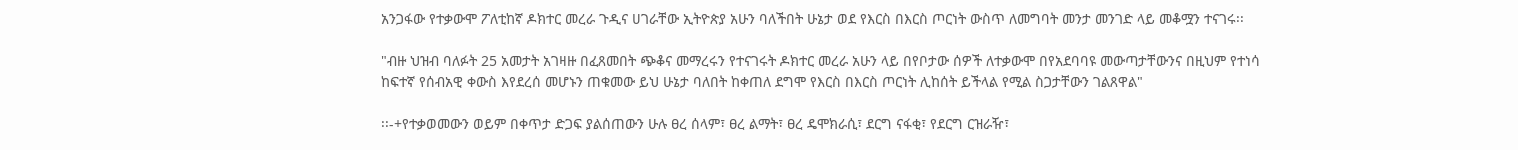አንጋፋው የተቃውሞ ፖለቲከኛ ዶክተር መረራ ጉዲና ሀገራቸው ኢትዮጵያ አሁን ባለችበት ሁኔታ ወደ የእርስ በእርስ ጦርነት ውስጥ ለመግባት መንታ መንገድ ላይ መቆሟን ተናገሩ፡፡

"ብዙ ህዝብ ባለፉት 25 አመታት አገዛዙ በፈጸመበት ጭቆና መማረሩን የተናገሩት ዶክተር መረራ አሁን ላይ በየቦታው ሰዎች ለተቃውሞ በየአደባባዩ መውጣታቸውንና በዚህም የተነሳ ከፍተኛ የሰብአዊ ቀውስ እየደረሰ መሆኑን ጠቁመው ይህ ሁኔታ ባለበት ከቀጠለ ደግሞ የእርስ በእርስ ጦርነት ሊከሰት ይችላል የሚል ስጋታቸውን ገልጸዋል"

፡፡-+የተቃወመውን ወይም በቀጥታ ድጋፍ ያልሰጠውን ሁሉ ፀረ ሰላም፣ ፀረ ልማት፣ ፀረ ዴሞክራሲ፣ ደርግ ናፋቂ፣ የደርግ ርዝራዥ፣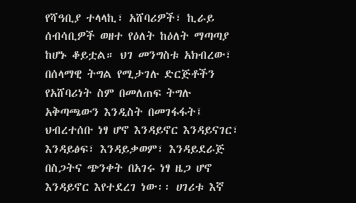የሻዓቢያ ተላላኪ፣ አሸባሪዎች፣ ኪራይ ሰብሳቢዎች ወዘተ የዕለት ከዕለት ማጣጣያ ከሆኑ ቆይቷል። ህገ መንግስቱ አክብረው፣ በሰላማዊ ትግል የሚታገሉ ድርጅቶችን የአሸባሪነት ስም በመለጠፍ ትግሉ አቅጣጫውን እንዲስት በመገፋፋት፤ ህብረተሰቡ ነፃ ሆኖ እንዳይኖር እንዳይናገር፣ እንዳይፅፍ፣ እንዳይቃወም፣ እንዳይደራጅ በስጋትና ጭንቀት በአገሩ ነፃ ዜጋ ሆኖ እንዳይኖር እየተደረገ ነው፡፡ ሀገሪቱ እኛ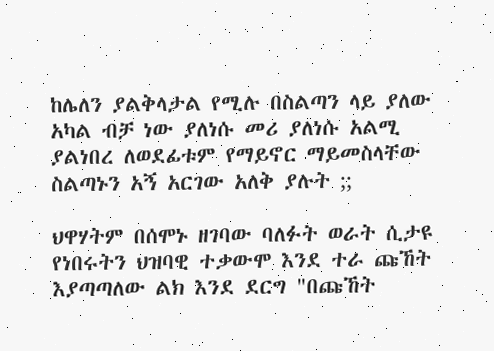ከሌለን ያልቅላታል የሚሉ በስልጣን ላይ ያለው አካል ብቻ ነው ያለነሱ መሪ ያለነሱ አልሚ ያልነበረ ለወደፊቱም የማይኖር ማይመስላቸው ስልጣኑን አኝ አርገው አለቅ ያሉት ;;

ህዋሃትም በሰሞኑ ዘገባው ባለፉት ወራት ሲታዩ የነበሩትን ህዝባዊ ተቃውሞ እንደ ተራ ጩኸት እያጣጣለው ልክ እንደ ደርግ "በጩኸት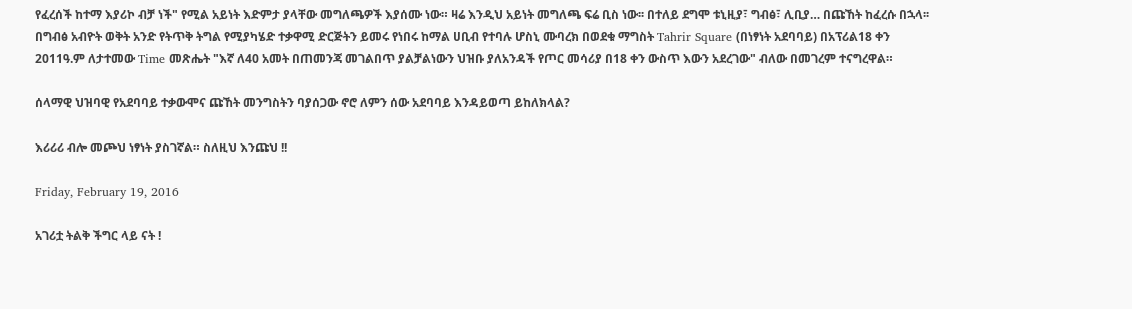የፈረሰች ከተማ እያሪኮ ብቻ ነች" የሚል አይነት እድምታ ያላቸው መግለጫዎች እያሰሙ ነው። ዛሬ እንዲህ አይነት መግለጫ ፍሬ ቢስ ነው፡፡ በተለይ ደግሞ ቱኒዚያ፣ ግብፅ፣ ሊቢያ… በጩኸት ከፈረሱ በኋላ፡፡ በግብፅ አብዮት ወቅት አንድ የትጥቅ ትግል የሚያካሄድ ተቃዋሚ ድርጅትን ይመሩ የነበሩ ከማል ሀቢብ የተባሉ ሆስኒ ሙባረክ በወደቁ ማግስት Tahrir Square (በነፃነት አደባባይ) በአፕሪል18 ቀን 2011ዓ.ም ለታተመው Time መጽሔት "እኛ ለ40 አመት በጠመንጃ መገልበጥ ያልቻልነውን ህዝቡ ያለአንዳች የጦር መሳሪያ በ18 ቀን ውስጥ እውን አደረገው" ብለው በመገረም ተናግረዋል።

ሰላማዊ ህዝባዊ የአደባባይ ተቃውሞና ጩኸት መንግስትን ባያሰጋው ኖሮ ለምን ሰው አደባባይ እንዳይወጣ ይከለክላል?

እሪሪሪ ብሎ መጮህ ነፃነት ያስገኛል። ስለዚህ እንጩህ !!

Friday, February 19, 2016

አገሪቷ ትልቅ ችግር ላይ ናት !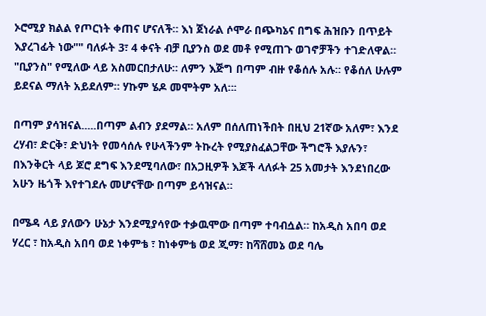ኦሮሚያ ክልል የጦርነት ቀጠና ሆናለች። እነ ጀነራል ሶሞራ በጭካኔና በግፍ ሕዝቡን በጥይት እያረገፊት ነው"" ባለፉት 3፣ 4 ቀናት ብቻ ቢያንስ ወደ መቶ የሚጠጉ ወገኖቻችን ተገድለዋል። "ቢያንስ" የሚለው ላይ አስመርበታለሁ። ለምን እጅግ በጣም ብዙ የቆሰሉ አሉ። የቆሰለ ሁሉም ይደናል ማለት አይደለም። ሃኩም ሄዶ መሞትም አለ።፡

በጣም ያሳዝናል.....በጣም ልብን ያደማል። አለም በሰለጠነችበት በዚህ 21ኛው አለም፣ እንደ ረሃብ፣ ድርቅ፣ ድህነት የመሳሰሉ የሁላችንም ትኩረት የሚያስፈልጋቸው ችግሮች እያሉን፣ በእንቅርት ላይ ጆሮ ደግፍ እንደሚባለው፣ በአጋዚዎች እጆች ላለፉት 25 አመታት እንደነበረው አሁን ዜጎች እየተገደሉ መሆናቸው በጣም ይሳዝናል።

በሜዳ ላይ ያለውን ሁኔታ እንደሚያሳየው ተቃዉሞው በጣም ተባብሷል። ከአዲስ አበባ ወደ ሃረር ፣ ከአዲስ አበባ ወደ ነቀምቴ ፣ ከነቀምቴ ወደ ጂማ፣ ከሻሸመኔ ወደ ባሌ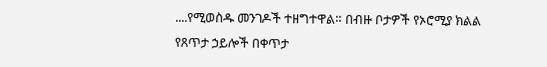....የሚወስዱ መንገዶች ተዘግተዋል። በብዙ ቦታዎች የኦሮሚያ ክልል የጸጥታ ኃይሎች በቀጥታ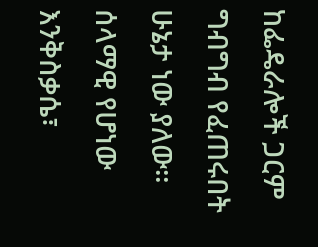ከፌዴራሎች ጋርም ግብግብ የፈጠሩበት ሁኔታ ነው ያለው። ሰላማዊ የሆነው እንቅስቃሴ፣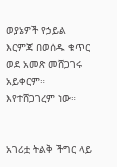ወያኔዎች የኃይል እርምጃ በወሰዱ ቁጥር ወደ አመጽ መሸጋገሩ አይቀርም። እየተሸጋገረም ነው።


አገሪቷ ትልቅ ችግር ላይ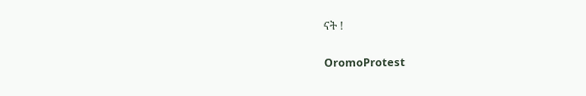ናት !

OromoProtest